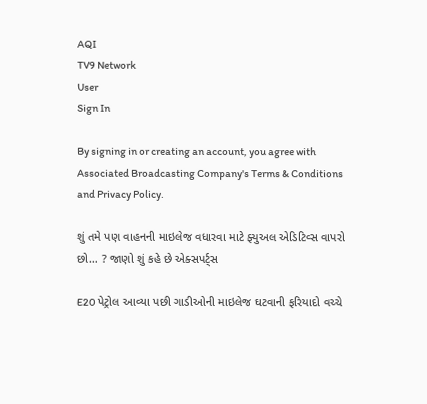AQI
TV9 Network
User
Sign In

By signing in or creating an account, you agree with Associated Broadcasting Company's Terms & Conditions and Privacy Policy.

શું તમે પણ વાહનની માઇલેજ વધારવા માટે ફ્યુઅલ એડિટિવ્સ વાપરો છો… ? જાણો શું કહે છે એક્સપર્ટ્સ

E20 પેટ્રોલ આવ્યા પછી ગાડીઓની માઇલેજ ઘટવાની ફરિયાદો વચ્ચે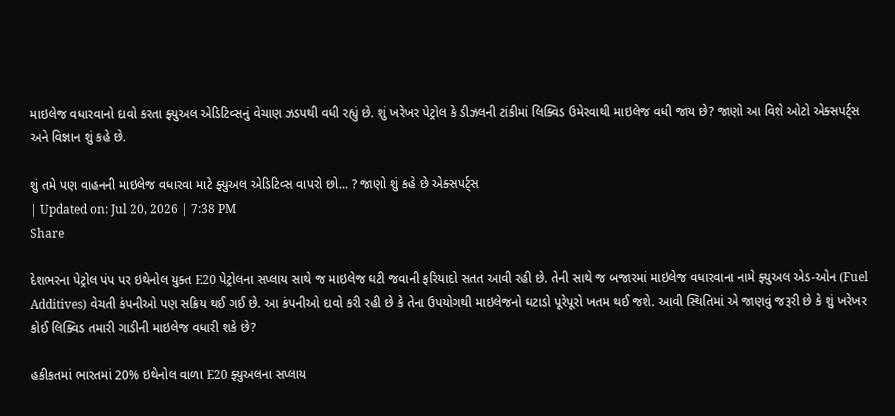માઇલેજ વધારવાનો દાવો કરતા ફ્યુઅલ એડિટિવ્સનું વેચાણ ઝડપથી વધી રહ્યું છે. શું ખરેખર પેટ્રોલ કે ડીઝલની ટાંકીમાં લિક્વિડ ઉમેરવાથી માઇલેજ વધી જાય છે? જાણો આ વિશે ઓટો એક્સપર્ટ્સ અને વિજ્ઞાન શું કહે છે.

શું તમે પણ વાહનની માઇલેજ વધારવા માટે ફ્યુઅલ એડિટિવ્સ વાપરો છો... ? જાણો શું કહે છે એક્સપર્ટ્સ
| Updated on: Jul 20, 2026 | 7:38 PM
Share

દેશભરના પેટ્રોલ પંપ પર ઇથેનોલ યુક્ત E20 પેટ્રોલના સપ્લાય સાથે જ માઇલેજ ઘટી જવાની ફરિયાદો સતત આવી રહી છે. તેની સાથે જ બજારમાં માઇલેજ વધારવાના નામે ફ્યુઅલ એડ-ઓન (Fuel Additives) વેચતી કંપનીઓ પણ સક્રિય થઈ ગઈ છે. આ કંપનીઓ દાવો કરી રહી છે કે તેના ઉપયોગથી માઇલેજનો ઘટાડો પૂરેપૂરો ખતમ થઈ જશે. આવી સ્થિતિમાં એ જાણવું જરૂરી છે કે શું ખરેખર કોઈ લિક્વિડ તમારી ગાડીની માઇલેજ વધારી શકે છે?

હકીકતમાં ભારતમાં 20% ઇથેનોલ વાળા E20 ફ્યુઅલના સપ્લાય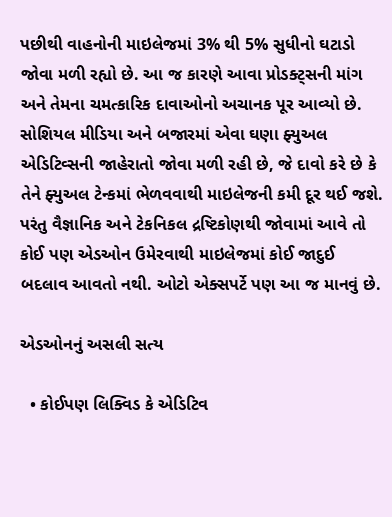પછીથી વાહનોની માઇલેજમાં 3% થી 5% સુધીનો ઘટાડો જોવા મળી રહ્યો છે. આ જ કારણે આવા પ્રોડક્ટ્સની માંગ અને તેમના ચમત્કારિક દાવાઓનો અચાનક પૂર આવ્યો છે. સોશિયલ મીડિયા અને બજારમાં એવા ઘણા ફ્યુઅલ એડિટિવ્સની જાહેરાતો જોવા મળી રહી છે, જે દાવો કરે છે કે તેને ફ્યુઅલ ટેન્કમાં ભેળવવાથી માઇલેજની કમી દૂર થઈ જશે. પરંતુ વૈજ્ઞાનિક અને ટેકનિકલ દ્રષ્ટિકોણથી જોવામાં આવે તો કોઈ પણ એડઓન ઉમેરવાથી માઇલેજમાં કોઈ જાદુઈ બદલાવ આવતો નથી. ઓટો એક્સપર્ટે પણ આ જ માનવું છે.

એડઓનનું અસલી સત્ય

  • કોઈપણ લિક્વિડ કે એડિટિવ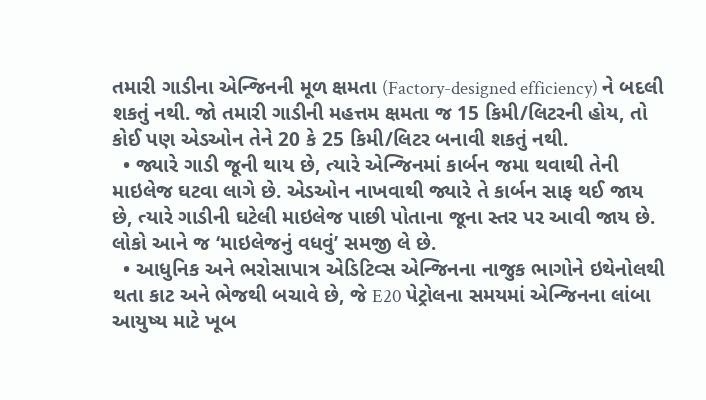તમારી ગાડીના એન્જિનની મૂળ ક્ષમતા (Factory-designed efficiency) ને બદલી શકતું નથી. જો તમારી ગાડીની મહત્તમ ક્ષમતા જ 15 કિમી/લિટરની હોય, તો કોઈ પણ એડઓન તેને 20 કે 25 કિમી/લિટર બનાવી શકતું નથી.
  • જ્યારે ગાડી જૂની થાય છે, ત્યારે એન્જિનમાં કાર્બન જમા થવાથી તેની માઇલેજ ઘટવા લાગે છે. એડઓન નાખવાથી જ્યારે તે કાર્બન સાફ થઈ જાય છે, ત્યારે ગાડીની ઘટેલી માઇલેજ પાછી પોતાના જૂના સ્તર પર આવી જાય છે. લોકો આને જ ‘માઇલેજનું વધવું’ સમજી લે છે.
  • આધુનિક અને ભરોસાપાત્ર એડિટિવ્સ એન્જિનના નાજુક ભાગોને ઇથેનોલથી થતા કાટ અને ભેજથી બચાવે છે, જે E20 પેટ્રોલના સમયમાં એન્જિનના લાંબા આયુષ્ય માટે ખૂબ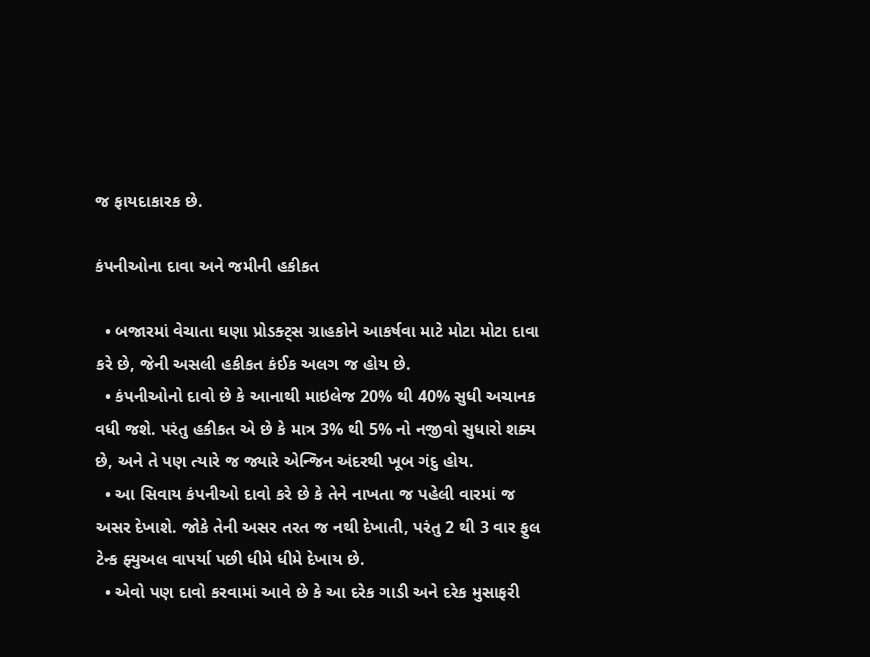જ ફાયદાકારક છે.

કંપનીઓના દાવા અને જમીની હકીકત

  • બજારમાં વેચાતા ઘણા પ્રોડક્ટ્સ ગ્રાહકોને આકર્ષવા માટે મોટા મોટા દાવા કરે છે, જેની અસલી હકીકત કંઈક અલગ જ હોય છે.
  • કંપનીઓનો દાવો છે કે આનાથી માઇલેજ 20% થી 40% સુધી અચાનક વધી જશે. પરંતુ હકીકત એ છે કે માત્ર 3% થી 5% નો નજીવો સુધારો શક્ય છે, અને તે પણ ત્યારે જ જ્યારે એન્જિન અંદરથી ખૂબ ગંદુ હોય.
  • આ સિવાય કંપનીઓ દાવો કરે છે કે તેને નાખતા જ પહેલી વારમાં જ અસર દેખાશે. જોકે તેની અસર તરત જ નથી દેખાતી, પરંતુ 2 થી 3 વાર ફુલ ટેન્ક ફ્યુઅલ વાપર્યા પછી ધીમે ધીમે દેખાય છે.
  • એવો પણ દાવો કરવામાં આવે છે કે આ દરેક ગાડી અને દરેક મુસાફરી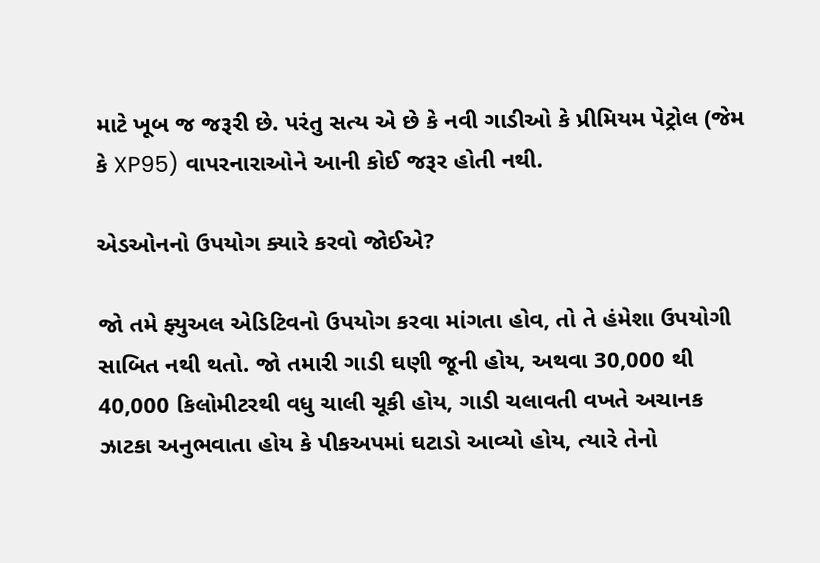માટે ખૂબ જ જરૂરી છે. પરંતુ સત્ય એ છે કે નવી ગાડીઓ કે પ્રીમિયમ પેટ્રોલ (જેમ કે XP95) વાપરનારાઓને આની કોઈ જરૂર હોતી નથી.

એડઓનનો ઉપયોગ ક્યારે કરવો જોઈએ?

જો તમે ફ્યુઅલ એડિટિવનો ઉપયોગ કરવા માંગતા હોવ, તો તે હંમેશા ઉપયોગી સાબિત નથી થતો. જો તમારી ગાડી ઘણી જૂની હોય, અથવા 30,000 થી 40,000 કિલોમીટરથી વધુ ચાલી ચૂકી હોય, ગાડી ચલાવતી વખતે અચાનક ઝાટકા અનુભવાતા હોય કે પીકઅપમાં ઘટાડો આવ્યો હોય, ત્યારે તેનો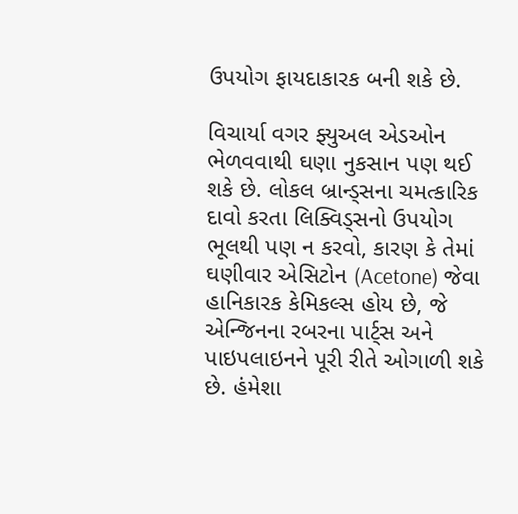ઉપયોગ ફાયદાકારક બની શકે છે.

વિચાર્યા વગર ફ્યુઅલ એડઓન ભેળવવાથી ઘણા નુકસાન પણ થઈ શકે છે. લોકલ બ્રાન્ડ્સના ચમત્કારિક દાવો કરતા લિક્વિડ્સનો ઉપયોગ ભૂલથી પણ ન કરવો, કારણ કે તેમાં ઘણીવાર એસિટોન (Acetone) જેવા હાનિકારક કેમિકલ્સ હોય છે, જે એન્જિનના રબરના પાર્ટ્સ અને પાઇપલાઇનને પૂરી રીતે ઓગાળી શકે છે. હંમેશા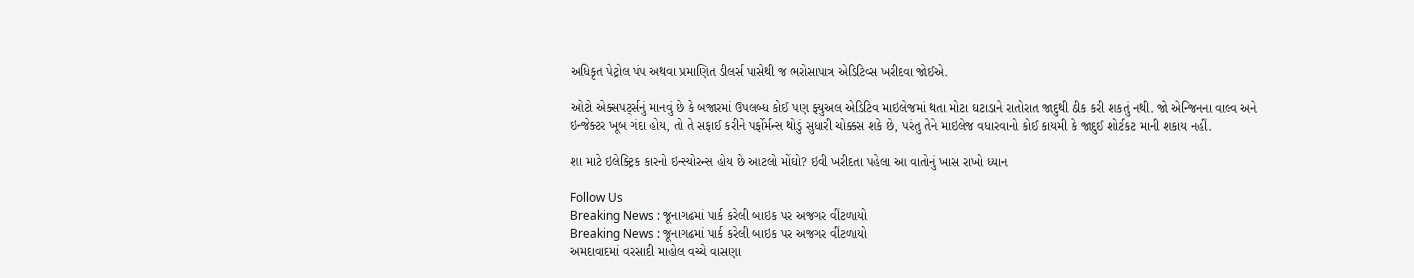અધિકૃત પેટ્રોલ પંપ અથવા પ્રમાણિત ડીલર્સ પાસેથી જ ભરોસાપાત્ર એડિટિવ્સ ખરીદવા જોઈએ.

ઓટો એક્સપર્ટ્સનું માનવું છે કે બજારમાં ઉપલબ્ધ કોઈ પણ ફ્યુઅલ એડિટિવ માઇલેજમાં થતા મોટા ઘટાડાને રાતોરાત જાદુથી ઠીક કરી શકતું નથી. જો એન્જિનના વાલ્વ અને ઇન્જેક્ટર ખૂબ ગંદા હોય, તો તે સફાઈ કરીને પર્ફોર્મન્સ થોડું સુધારી ચોક્કસ શકે છે, પરંતુ તેને માઇલેજ વધારવાનો કોઈ કાયમી કે જાદુઈ શોર્ટકટ માની શકાય નહીં.

શા માટે ઇલેક્ટ્રિક કારનો ઇન્સ્યોરન્સ હોય છે આટલો મોંઘો? ઇવી ખરીદતા પહેલા આ વાતોનું ખાસ રાખો ધ્યાન

Follow Us
Breaking News : જૂનાગઢમાં પાર્ક કરેલી બાઇક પર અજગર વીંટળાયો
Breaking News : જૂનાગઢમાં પાર્ક કરેલી બાઇક પર અજગર વીંટળાયો
અમદાવાદમાં વરસાદી માહોલ વચ્ચે વાસણા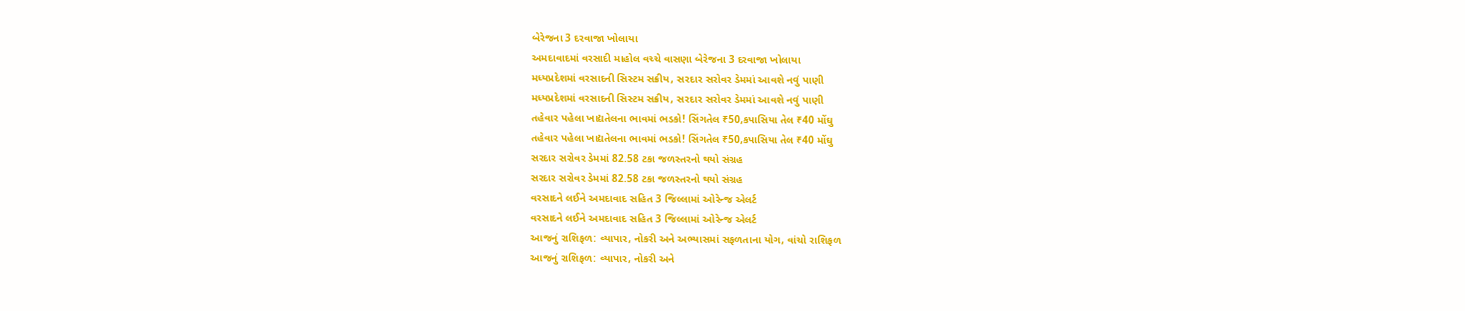બેરેજના 3 દરવાજા ખોલાયા
અમદાવાદમાં વરસાદી માહોલ વચ્ચે વાસણા બેરેજના 3 દરવાજા ખોલાયા
મધ્યપ્રદેશમાં વરસાદની સિસ્ટમ સક્રીય, સરદાર સરોવર ડેમમાં આવશે નવું પાણી
મધ્યપ્રદેશમાં વરસાદની સિસ્ટમ સક્રીય, સરદાર સરોવર ડેમમાં આવશે નવું પાણી
તહેવાર પહેલા ખાદ્યતેલના ભાવમાં ભડકો! સિંગતેલ ₹50,કપાસિયા તેલ ₹40 મોંઘુ
તહેવાર પહેલા ખાદ્યતેલના ભાવમાં ભડકો! સિંગતેલ ₹50,કપાસિયા તેલ ₹40 મોંઘુ
સરદાર સરોવર ડેમમાં 82.58 ટકા જળસ્તરનો થયો સંગ્રહ
સરદાર સરોવર ડેમમાં 82.58 ટકા જળસ્તરનો થયો સંગ્રહ
વરસાદને લઈને અમદાવાદ સહિત 3 જિલ્લામાં ઓરેન્જ એલર્ટ
વરસાદને લઈને અમદાવાદ સહિત 3 જિલ્લામાં ઓરેન્જ એલર્ટ
આજનું રાશિફળ: વ્યાપાર, નોકરી અને અભ્યાસમાં સફળતાના યોગ, વાંચો રાશિફળ
આજનું રાશિફળ: વ્યાપાર, નોકરી અને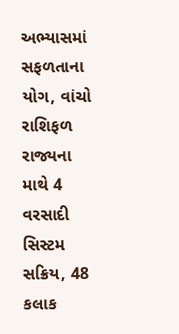અભ્યાસમાં સફળતાના યોગ, વાંચો રાશિફળ
રાજ્યના માથે 4 વરસાદી સિસ્ટમ સક્રિય, 48 કલાક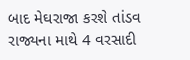બાદ મેઘરાજા કરશે તાંડવ
રાજ્યના માથે 4 વરસાદી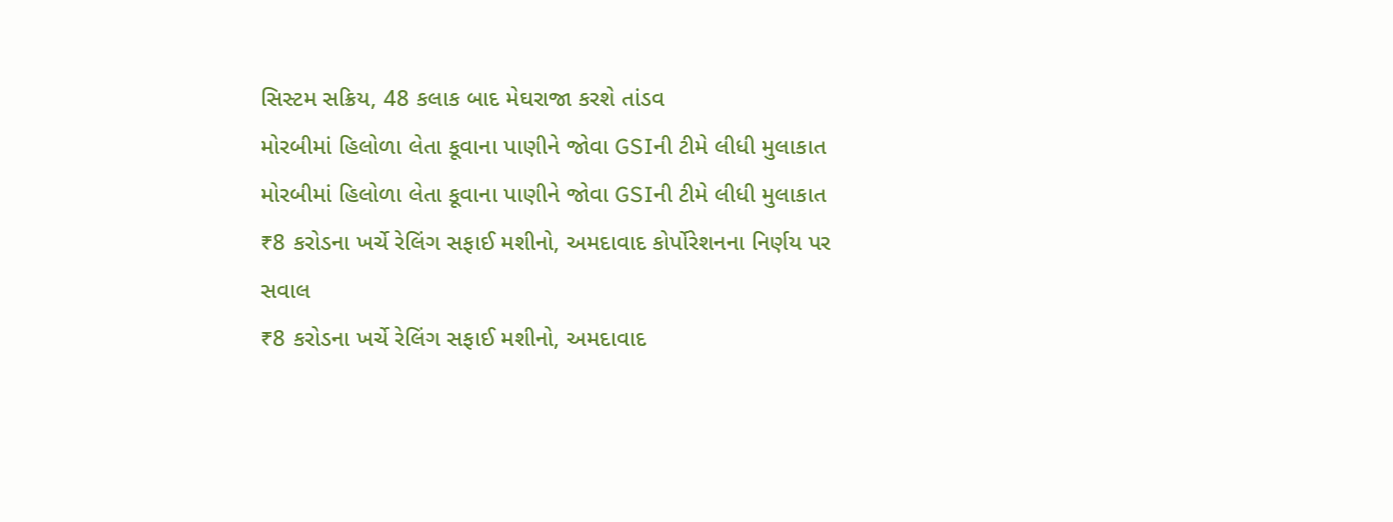સિસ્ટમ સક્રિય, 48 કલાક બાદ મેઘરાજા કરશે તાંડવ
મોરબીમાં હિલોળા લેતા કૂવાના પાણીને જોવા GSIની ટીમે લીધી મુલાકાત
મોરબીમાં હિલોળા લેતા કૂવાના પાણીને જોવા GSIની ટીમે લીધી મુલાકાત
₹8 કરોડના ખર્ચે રેલિંગ સફાઈ મશીનો, અમદાવાદ કોર્પોરેશનના નિર્ણય પર સવાલ
₹8 કરોડના ખર્ચે રેલિંગ સફાઈ મશીનો, અમદાવાદ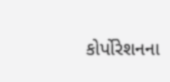કોર્પોરેશનના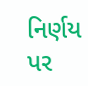નિર્ણય પર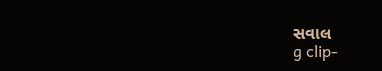સવાલ
g clip-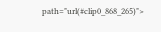path="url(#clip0_868_265)">